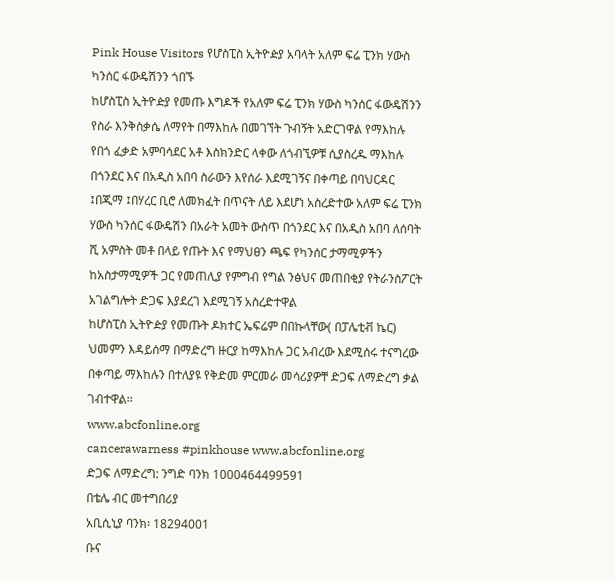Pink House Visitors የሆስፒስ ኢትዮዽያ አባላት አለም ፍሬ ፒንክ ሃውስ ካንሰር ፋውዴሽንን ጎበኙ
ከሆስፒስ ኢትዮዽያ የመጡ እግዶች የአለም ፍሬ ፒንክ ሃውስ ካንሰር ፋውዴሽንን የስራ እንቅስቃሴ ለማየት በማእከሉ በመገኘት ጉብኝት አድርገዋል የማእከሉ የበጎ ፈቃድ አምባሳደር አቶ እስክንድር ላቀው ለጎብኚዎቹ ሲያስረዱ ማእከሉ በጎንደር እና በአዲስ አበባ ስራውን እየሰራ እደሚገኝና በቀጣይ በባህርዳር ፤በጂማ ፤በሃረር ቢሮ ለመክፈት በጥናት ለይ እደሆነ አስረድተው አለም ፍሬ ፒንክ ሃውስ ካንሰር ፋውዴሽን በአራት አመት ውስጥ በጎንደር እና በአዲስ አበባ ለሰባት ሺ አምስት መቶ በላይ የጡት እና የማህፀን ጫፍ የካንሰር ታማሚዎችን ከአስታማሚዎች ጋር የመጠሊያ የምግብ የግል ንፅህና መጠበቂያ የትራንስፖርት አገልግሎት ድጋፍ እያደረገ እደሚገኝ አስረድተዋል
ከሆስፒስ ኢትዮዽያ የመጡት ዶክተር ኤፍሬም በበኩላቸው( በፓሌቲቭ ኬር) ህመምን እዳይሰማ በማድረግ ዙርያ ከማእከሉ ጋር አብረው እደሚሰሩ ተናግረው በቀጣይ ማእከሉን በተለያዩ የቅድመ ምርመራ መሳሪያዎቸ ድጋፍ ለማድረግ ቃል ገብተዋል፡፡
www.abcfonline.org
cancerawarness #pinkhouse www.abcfonline.org
ድጋፍ ለማድረግ: ንግድ ባንክ 1000464499591
በቴሌ ብር መተግበሪያ
አቢሲኒያ ባንክ፡ 18294001
ቡና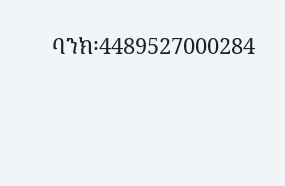ባንክ፡4489527000284